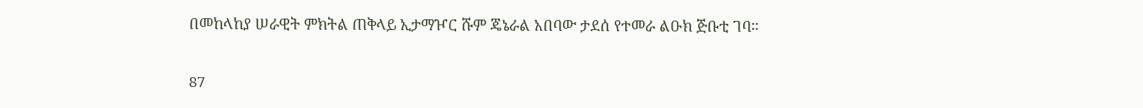በመከላከያ ሠራዊት ምክትል ጠቅላይ ኢታማዦር ሹም ጄኔራል አበባው ታደሰ የተመራ ልዑክ ጅቡቲ ገባ።

87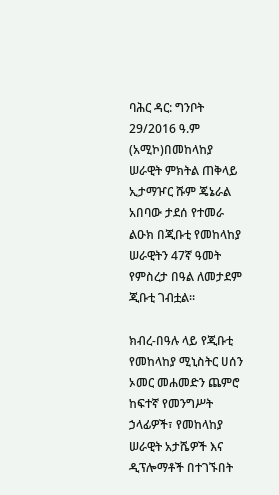ባሕር ዳር: ግንቦት 29/2016 ዓ.ም (አሚኮ)በመከላከያ ሠራዊት ምክትል ጠቅላይ ኢታማዦር ሹም ጄኔራል አበባው ታደሰ የተመራ ልዑክ በጂቡቲ የመከላከያ ሠራዊትን 47ኛ ዓመት የምስረታ በዓል ለመታደም ጂቡቲ ገብቷል።

ክብረ-በዓሉ ላይ የጂቡቲ የመከላከያ ሚኒስትር ሀሰን ኦመር መሐመድን ጨምሮ ከፍተኛ የመንግሥት ኃላፊዎች፣ የመከላከያ ሠራዊት አታሼዎች እና ዲፕሎማቶች በተገኙበት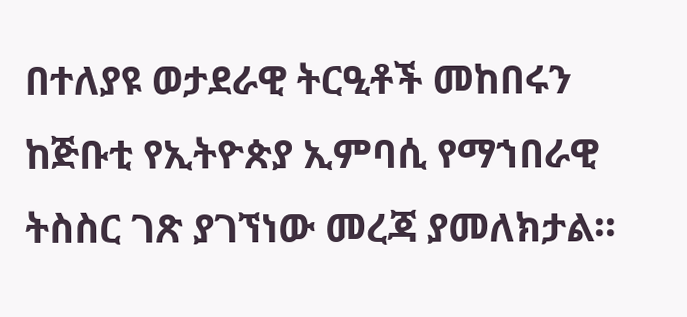በተለያዩ ወታደራዊ ትርዒቶች መከበሩን ከጅቡቲ የኢትዮጵያ ኢምባሲ የማኀበራዊ ትስስር ገጽ ያገኘነው መረጃ ያመለክታል።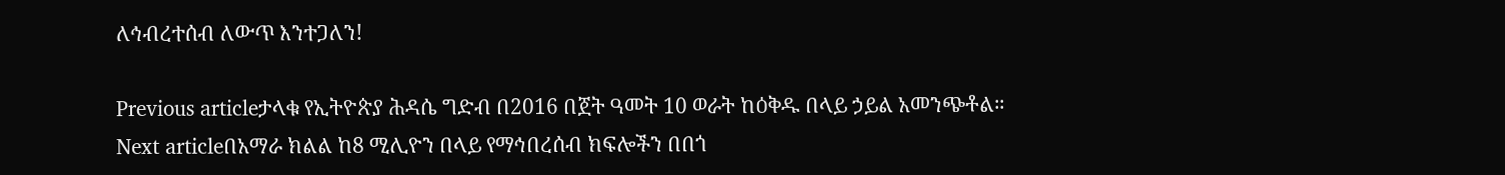ለኅብረተሰብ ለውጥ እንተጋለን!

Previous articleታላቁ የኢትዮጵያ ሕዳሴ ግድብ በ2016 በጀት ዓመት 10 ወራት ከዕቅዱ በላይ ኃይል አመንጭቶል።
Next articleበአማራ ክልል ከ8 ሚሊዮን በላይ የማኅበረሰብ ክፍሎችን በበጎ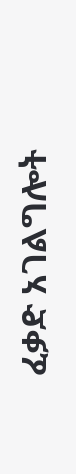ፈቃድ አገልግሎት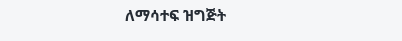ለማሳተፍ ዝግጅት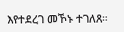እየተደረገ መኾኑ ተገለጸ።